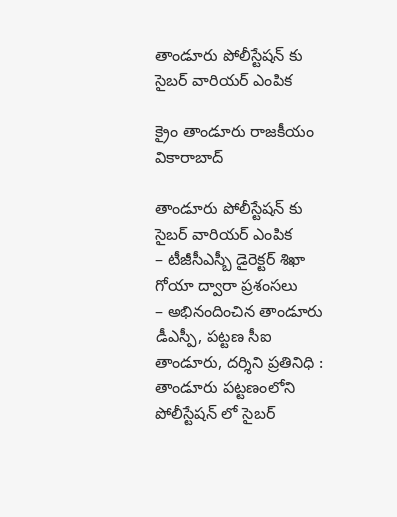తాండూరు పోలీస్టేషన్ కు సైబర్ వారియర్ ఎంపిక

క్రైం తాండూరు రాజకీయం వికారాబాద్

తాండూరు పోలీస్టేషన్ కు సైబర్ వారియర్ ఎంపిక
– టీజీసీఎస్బీ డైరెక్టర్ శిఖా గోయా ద్వారా ప్రశంసలు
– అభినందించిన తాండూరు డీఎస్పీ, పట్టణ సీఐ
తాండూరు, దర్శిని ప్రతినిధి : తాండూరు పట్టణంలోని పోలీస్టేషన్ లో సైబర్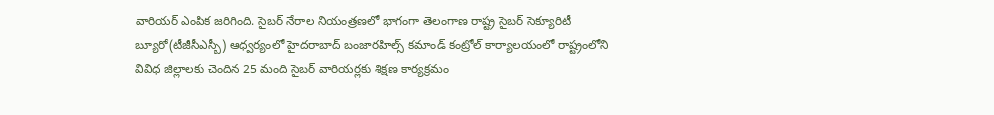వారియర్ ఎంపిక జరిగింది. సైబర్ నేరాల నియంత్రణలో భాగంగా తెలంగాణ రాష్ట్ర సైబర్ సెక్యూరిటీ బ్యూరో(టీజీసీఎస్బీ) ఆధ్వర్యంలో హైదరాబాద్ బంజారహిల్స్ కమాండ్ కంట్రోల్ కార్యాలయంలో రాష్ట్రంలోని వివిధ జిల్లాలకు చెందిన 25 మంది సైబర్ వారియర్లకు శిక్షణ కార్యక్రమం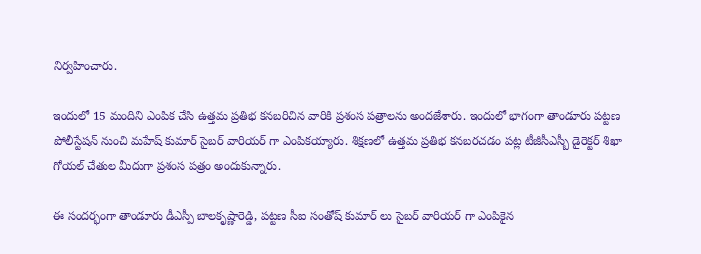నిర్వహించారు.

ఇందులో 15 మందిని ఎంపిక చేసి ఉత్తమ ప్రతిభ కనబరిచిన వారికి ప్రశంస పత్రాలను అందజేశారు. ఇందులో భాగంగా తాండూరు పట్టణ పోలీస్టేషన్ నుంచి మహేష్ కుమార్ సైబర్ వారియర్ గా ఎంపికయ్యారు. శిక్షణలో ఉత్తమ ప్రతిభ కనబరచడం పట్ల టీజీసీఎస్బీ డైరెక్టర్ శిఖా గోయల్ చేతుల మీదుగా ప్రశంస పత్రం అందుకున్నారు.

ఈ సందర్భంగా తాండూరు డీఎస్పీ బాలకృష్ణారెడ్డి, పట్టణ సీఐ సంతోష్ కుమార్ లు సైబర్ వారియర్ గా ఎంపికైన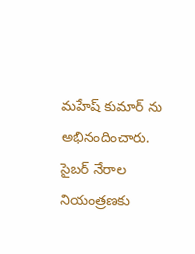మహేష్ కుమార్ ను అభినందించారు. సైబర్ నేరాల నియంత్రణకు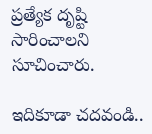ప్రత్యేక దృష్టి సారించాలని సూచించారు.

ఇదికూడా చదవండి..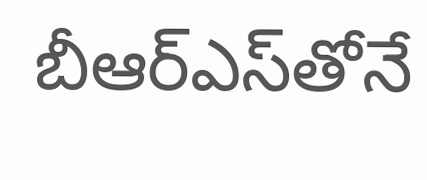బీఆర్ఎస్‌తోనే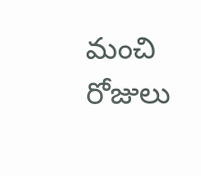మంచి రోజులు